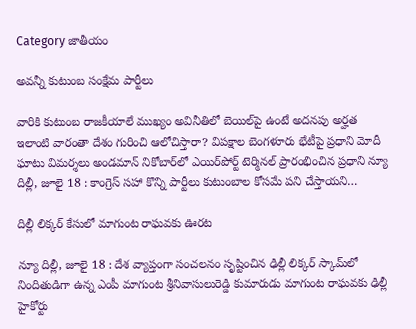Category జాతీయం

అవన్నీ కుటుంబ సంక్షేమ పార్టీలు

వారికి కుటుంబ రాజకీయాలే ముఖ్యం అవినీతిలో బెయిల్‌పై ఉంటే అదనపు అర్హత ఇలాంటి వారంతా దేశం గురించి ఆలోచిస్తారా? విపక్షాల బెంగళూరు భేటీపై ప్రధాని మోదీ  ఘాటు విమర్శలు అండమాన్‌ ‌నికోబార్‌లో ఎయిర్‌పోర్ట్ ‌టెర్మినల్‌ ‌ప్రారంభించిన ప్రధాని న్యూ దిల్లీ, జూలై 18 : కాంగ్రెస్‌ ‌సహా కొన్ని పార్టీలు కుటుంబాల కోసమే పని చేస్తాయని…

దిల్లీ లిక్కర్‌ ‌కేసులో మాగుంట రాఘవకు ఊరట

న్యూ దిల్లీ, జూలై 18 : దేశ వ్యాప్తంగా సంచలనం సృష్టించిన ఢిల్లీ లిక్కర్‌ ‌స్కామ్‌లో నిందితుడిగా ఉన్న ఎంపీ మాగుంట శ్రీనివాసులురెడ్డి కుమారుడు మాగుంట రాఘవకు ఢిల్లీ హైకోర్టు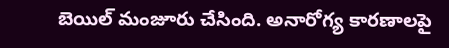బెయిల్‌ ‌మంజూరు చేసింది. అనారోగ్య కారణాలపై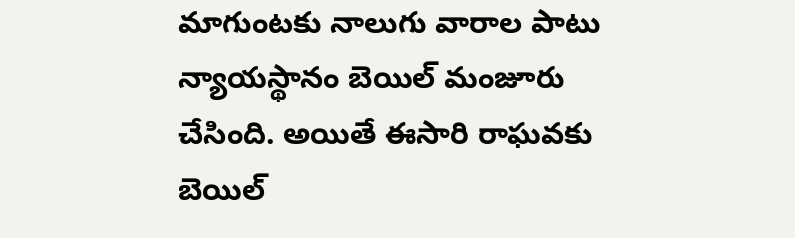మాగుంటకు నాలుగు వారాల పాటు న్యాయస్థానం బెయిల్‌ ‌మంజూరు చేసింది. అయితే ఈసారి రాఘవకు బెయిల్‌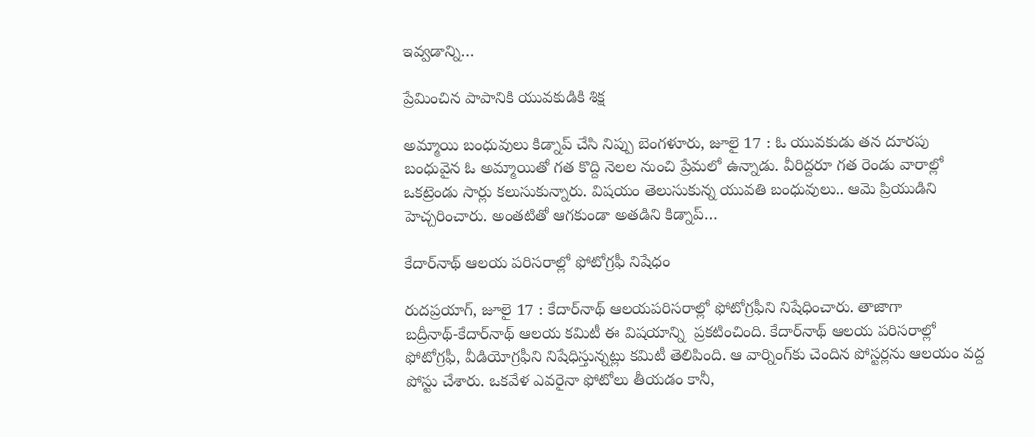ఇవ్వడాన్ని…

ప్రేమించిన పాపానికి యువకుడికి శిక్ష

అమ్మాయి బంధువులు కిడ్నాప్‌ ‌చేసి నిప్పు బెంగళూరు, జూలై 17 : ఓ యువకుడు తన దూరపు బంధువైన ఓ అమ్మాయితో గత కొద్ది నెలల నుంచి ప్రేమలో ఉన్నాడు. వీరిద్దరూ గత రెండు వారాల్లో ఒకట్రెండు సార్లు కలుసుకున్నారు. విషయం తెలుసుకున్న యువతి బంధువులు.. ఆమె ప్రియుడిని హెచ్చరించారు. అంతటితో ఆగకుండా అతడిని కిడ్నాప్‌…

కేదార్‌నాథ్‌ ఆలయ పరిసరాల్లో ఫోటోగ్రఫీ నిషేధం

రుదప్రయాగ్‌, జూలై 17 : కేదార్‌నాథ్‌ ఆలయపరిసరాల్లో ఫోటోగ్రఫీని నిషేధించారు. తాజాగా బద్రీనాథ్‌-కేదార్‌నాథ్‌ ఆలయ కమిటీ ఈ విషయాన్ని  ప్రకటించింది. కేదార్‌నాథ్‌ ఆలయ పరిసరాల్లో ఫోటోగ్రఫీ, వీడియోగ్రఫీని నిషేధిస్తున్నట్లు కమిటీ తెలిపింది. ఆ వార్నింగ్‌కు చెందిన పోస్టర్లను ఆలయం వద్ద పోస్టు చేశారు. ఒకవేళ ఎవరైనా ఫోటోలు తీయడం కానీ,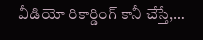వీడియో రికార్డింగ్‌ ‌కానీ చేస్తే,…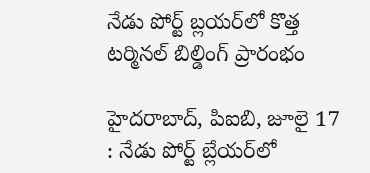నేడు పోర్ట్ ‌బ్లయర్‌లో కొత్త టర్మినల్‌ ‌బిల్డింగ్‌ ‌ప్రారంభం

హైదరాబాద్‌, పిఐబి, జూలై 17 : నేడు పోర్ట్ ‌బ్లేయర్‌లో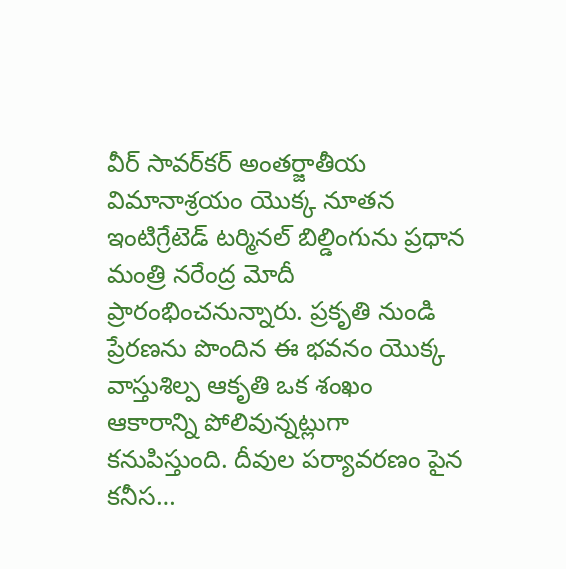వీర్‌ ‌సావర్‌కర్‌ అం‌తర్జాతీయ విమానాశ్రయం యొక్క నూతన ఇంటిగ్రేటెడ్‌ ‌టర్మినల్‌ ‌బిల్డింగును ప్రధాన మంత్రి నరేంద్ర మోదీ ప్రారంభించనున్నారు. ప్రకృతి నుండి ప్రేరణను పొందిన ఈ భవనం యొక్క వాస్తుశిల్ప ఆకృతి ఒక శంఖం ఆకారాన్ని పోలివున్నట్లుగా కనుపిస్తుంది. దీవుల పర్యావరణం పైన కనీస…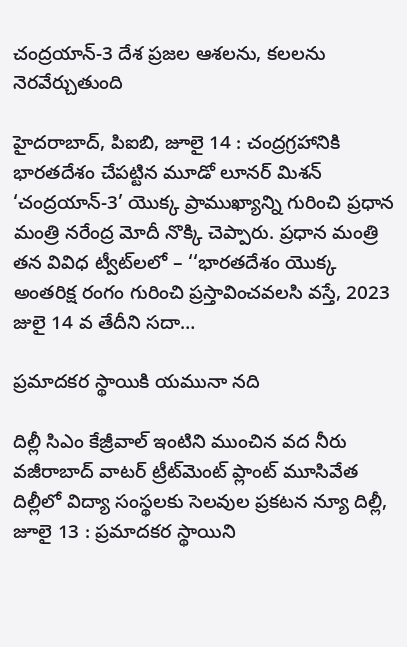చంద్రయాన్‌-3 దేశ ప్రజల ఆశలను, కలలను నెరవేర్చుతుంది

హైదరాబాద్‌, పిఐబి, జూలై 14 : చంద్రగ్రహానికి భారతదేశం చేపట్టిన మూడో లూనర్‌ ‌మిశన్‌ ‘చంద్రయాన్‌-3’ యొక్క ప్రాముఖ్యాన్ని గురించి ప్రధాన మంత్రి నరేంద్ర మోదీ నొక్కి చెప్పారు. ప్రధాన మంత్రి తన వివిధ ట్వీట్‌లలో – ‘‘భారతదేశం యొక్క అంతరిక్ష రంగం గురించి ప్రస్తావించవలసి వస్తే, 2023 జులై 14 వ తేదీని సదా…

ప్రమాదకర స్థాయికి యమునా నది

దిల్లీ సిఎం కేజ్రీవాల్‌ ఇం‌టిని ముంచిన వద నీరు వజీరాబాద్‌ ‌వాటర్‌ ‌ట్రీట్‌మెంట్‌ ‌ప్లాంట్‌ ‌మూసివేత దిల్లీలో విద్యా సంస్థలకు సెలవుల ప్రకటన న్యూ దిల్లీ, జూలై 13 : ప్రమాదకర స్థాయిని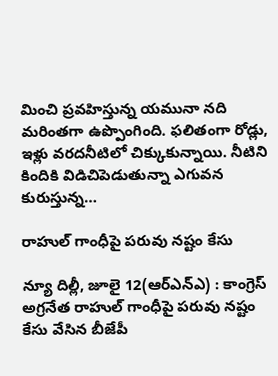మించి ప్రవహిస్తున్న యమునా నది మరింతగా ఉప్పొంగింది. ఫలితంగా రోడ్లు, ఇళ్లు వరదనీటిలో చిక్కుకున్నాయి. నీటిని కిందికి విడిచిపెడుతున్నా ఎగువన కురుస్తున్న…

రాహుల్‌ ‌గాంధీపై పరువు నష్టం కేసు

న్యూ దిల్లీ, జూలై 12(ఆర్‌ఎన్‌ఎ) : కాంగ్రెస్‌ అ‌గ్రనేత రాహుల్‌ ‌గాంధీపై పరువు నష్టం కేసు వేసిన బీజేపీ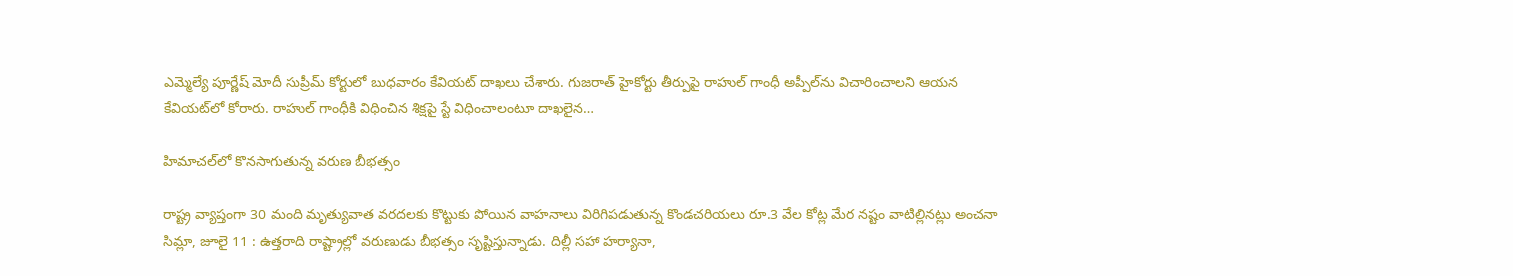ఎమ్మెల్యే పూర్ణేష్‌ ‌మోదీ సుప్రీమ్‌ ‌కోర్టులో బుధవారం కేవియట్‌ ‌దాఖలు చేశారు. గుజరాత్‌ ‌హైకోర్టు తీర్పుపై రాహుల్‌ ‌గాంధీ అప్పీల్‌ను విచారించాలని ఆయన కేవియట్‌లో కోరారు. రాహుల్‌ ‌గాంధీకి విధించిన శిక్షపై స్టే విధించాలంటూ దాఖలైన…

హిమాచల్‌లో కొనసాగుతున్న వరుణ బీభత్సం

రాష్ట్ర వ్యాప్తంగా 30 మంది మృత్యువాత వరదలకు కొట్టుకు పోయిన వాహనాలు విరిగిపడుతున్న కొండచరియలు రూ.3 వేల కోట్ల మేర నష్టం వాటిల్లినట్లు అంచనా సిమ్లా, జూలై 11 : ఉత్తరాది రాష్ట్రాల్లో వరుణుడు బీభత్సం సృష్టిస్తున్నాడు. దిల్లీ సహా హర్యానా,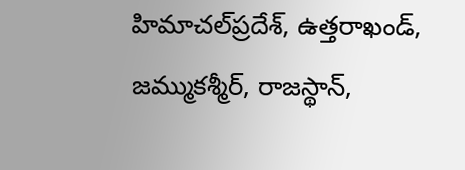హిమాచల్‌‌ప్రదేశ్‌, ఉత్తరాఖండ్‌, జమ్ముకశ్మీర్‌, రాజస్థాన్‌,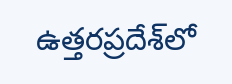ఉత్తరప్రదేశ్‌లో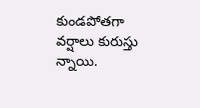కుండపోతగా వర్షాలు కురుస్తు న్నాయి.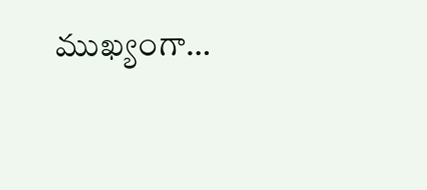ముఖ్యంగా…